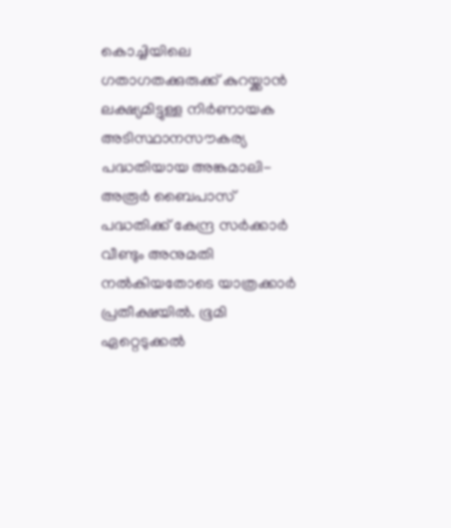കൊച്ചിയിലെ ഗതാഗതക്കുരുക്ക് കുറയ്ക്കാൻ ലക്ഷ്യമിട്ടുള്ള നിർണായക അടിസ്ഥാനസൗകര്യ പദ്ധതിയായ അങ്കമാലി-അരൂർ ബൈപാസ് പദ്ധതിക്ക് കേന്ദ്ര സർക്കാർ വീണ്ടും അനുമതി നല്‍കിയതോടെ യാത്രക്കാർ പ്രതീക്ഷയില്‍. ഭൂമി ഏറ്റെടുക്കല്‍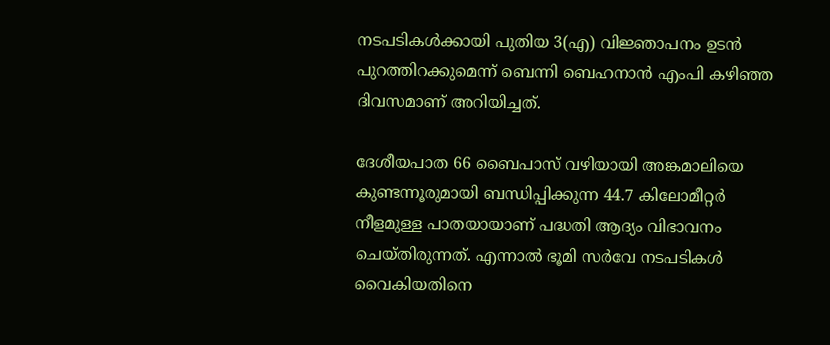നടപടികള്‍ക്കായി പുതിയ 3(എ) വിജ്ഞാപനം ഉടൻ പുറത്തിറക്കുമെന്ന് ബെന്നി ബെഹനാൻ എംപി കഴിഞ്ഞ ദിവസമാണ് അറിയിച്ചത്.

ദേശീയപാത 66 ബൈപാസ് വഴിയായി അങ്കമാലിയെ കുണ്ടന്നൂരുമായി ബന്ധിപ്പിക്കുന്ന 44.7 കിലോമീറ്റർ നീളമുള്ള പാതയായാണ് പദ്ധതി ആദ്യം വിഭാവനം ചെയ്‌തിരുന്നത്. എന്നാല്‍ ഭൂമി സർവേ നടപടികള്‍ വൈകിയതിനെ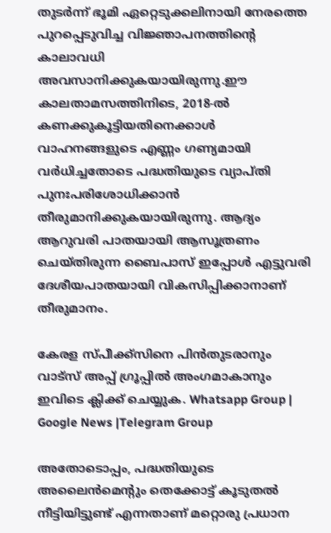തുടർന്ന് ഭൂമി ഏറ്റെടുക്കലിനായി നേരത്തെ പുറപ്പെടുവിച്ച വിജ്ഞാപനത്തിന്റെ കാലാവധി അവസാനിക്കുകയായിരുന്നു.ഈ കാലതാമസത്തിനിടെ, 2018-ല്‍ കണക്കുകൂട്ടിയതിനെക്കാള്‍ വാഹനങ്ങളുടെ എണ്ണം ഗണ്യമായി വർധിച്ചതോടെ പദ്ധതിയുടെ വ്യാപ്‌തി പുനഃപരിശോധിക്കാൻ തീരുമാനിക്കുകയായിരുന്നു. ആദ്യം ആറുവരി പാതയായി ആസൂത്രണം ചെയ്‌തിരുന്ന ബൈപാസ് ഇപ്പോള്‍ എട്ടുവരി ദേശീയപാതയായി വികസിപ്പിക്കാനാണ് തീരുമാനം.

കേരള സ്പീക്ക്സിനെ പിൻതുടരാനും വാട്സ് അപ്പ് ഗ്രൂപ്പിൽ അംഗമാകാനും ഇവിടെ ക്ലിക്ക് ചെയ്യുക. Whatsapp Group | Google News |Telegram Group

അതോടൊപ്പം, പദ്ധതിയുടെ അലൈൻമെന്റും തെക്കോട്ട് കൂടുതല്‍ നീട്ടിയിട്ടുണ്ട് എന്നതാണ് മറ്റൊരു പ്രധാന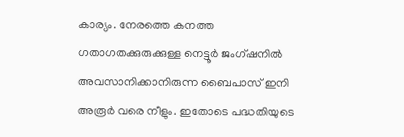കാര്യം. നേരത്തെ കനത്ത ഗതാഗതക്കുരുക്കുള്ള നെട്ടൂർ ജംഗ്ഷനില്‍ അവസാനിക്കാനിരുന്ന ബൈപാസ് ഇനി അരൂർ വരെ നീളും. ഇതോടെ പദ്ധതിയുടെ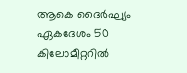ആകെ ദൈർഘ്യം ഏകദേശം 50 കിലോമീറ്ററില്‍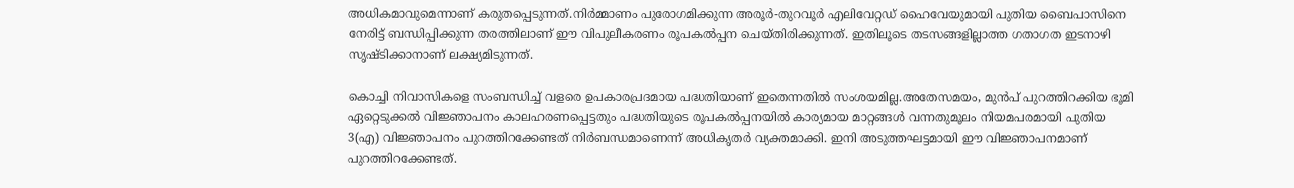അധികമാവുമെന്നാണ് കരുതപ്പെടുന്നത്.നിർമ്മാണം പുരോഗമിക്കുന്ന അരൂർ-തുറവൂർ എലിവേറ്റഡ് ഹൈവേയുമായി പുതിയ ബൈപാസിനെ നേരിട്ട് ബന്ധിപ്പിക്കുന്ന തരത്തിലാണ് ഈ വിപുലീകരണം രൂപകല്‍പ്പന ചെയ്‌തിരിക്കുന്നത്. ഇതിലൂടെ തടസങ്ങളില്ലാത്ത ഗതാഗത ഇടനാഴി സൃഷ്‌ടിക്കാനാണ് ലക്ഷ്യമിടുന്നത്.

കൊച്ചി നിവാസികളെ സംബന്ധിച്ച്‌ വളരെ ഉപകാരപ്രദമായ പദ്ധതിയാണ് ഇതെന്നതില്‍ സംശയമില്ല.അതേസമയം, മുൻപ് പുറത്തിറക്കിയ ഭൂമി ഏറ്റെടുക്കല്‍ വിജ്ഞാപനം കാലഹരണപ്പെട്ടതും പദ്ധതിയുടെ രൂപകല്‍പ്പനയില്‍ കാര്യമായ മാറ്റങ്ങള്‍ വന്നതുമൂലം നിയമപരമായി പുതിയ 3(എ) വിജ്ഞാപനം പുറത്തിറക്കേണ്ടത് നിർബന്ധമാണെന്ന് അധികൃതർ വ്യക്തമാക്കി. ഇനി അടുത്തഘട്ടമായി ഈ വിജ്ഞാപനമാണ് പുറത്തിറക്കേണ്ടത്.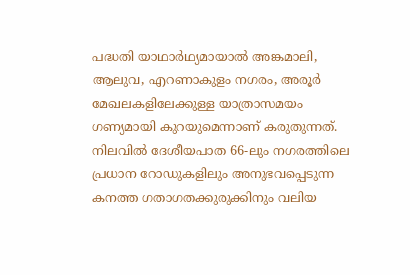പദ്ധതി യാഥാർഥ്യമായാല്‍ അങ്കമാലി, ആലുവ, എറണാകുളം നഗരം, അരൂർ മേഖലകളിലേക്കുള്ള യാത്രാസമയം ഗണ്യമായി കുറയുമെന്നാണ് കരുതുന്നത്. നിലവില്‍ ദേശീയപാത 66-ലും നഗരത്തിലെ പ്രധാന റോഡുകളിലും അനുഭവപ്പെടുന്ന കനത്ത ഗതാഗതക്കുരുക്കിനും വലിയ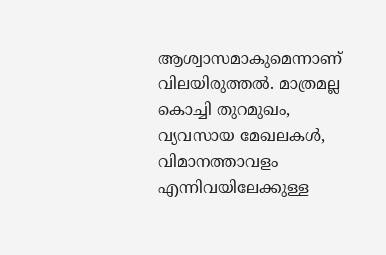ആശ്വാസമാകുമെന്നാണ് വിലയിരുത്തല്‍. മാത്രമല്ല കൊച്ചി തുറമുഖം, വ്യവസായ മേഖലകള്‍, വിമാനത്താവളം എന്നിവയിലേക്കുള്ള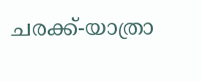ചരക്ക്-യാത്രാ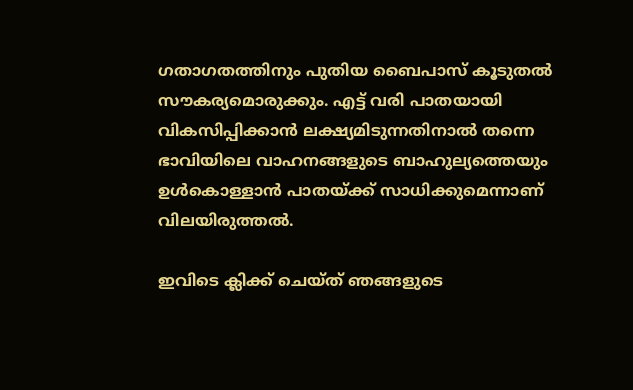ഗതാഗതത്തിനും പുതിയ ബൈപാസ് കൂടുതല്‍ സൗകര്യമൊരുക്കും. എട്ട് വരി പാതയായി വികസിപ്പിക്കാൻ ലക്ഷ്യമിടുന്നതിനാല്‍ തന്നെ ഭാവിയിലെ വാഹനങ്ങളുടെ ബാഹുല്യത്തെയും ഉള്‍കൊള്ളാൻ പാതയ്ക്ക് സാധിക്കുമെന്നാണ് വിലയിരുത്തല്‍.

ഇവിടെ ക്ലിക്ക് ചെയ്ത് ഞങ്ങളുടെ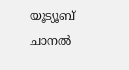യൂട്യൂബ് ചാനൽ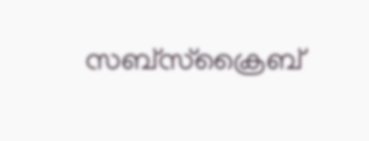സബ്സ്ക്രൈബ്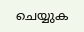ചെയ്യുക